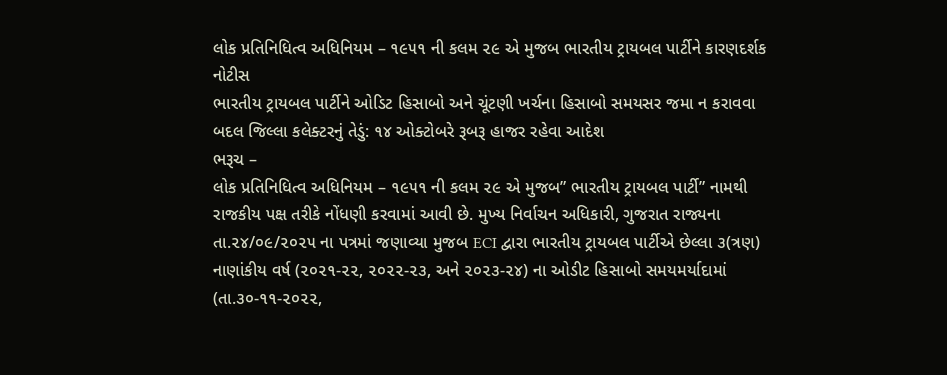લોક પ્રતિનિધિત્વ અધિનિયમ – ૧૯૫૧ ની કલમ ૨૯ એ મુજબ ભારતીય ટ્રાયબલ પાર્ટીને કારણદર્શક નોટીસ
ભારતીય ટ્રાયબલ પાર્ટીને ઓડિટ હિસાબો અને ચૂંટણી ખર્ચના હિસાબો સમયસર જમા ન કરાવવા બદલ જિલ્લા કલેક્ટરનું તેડું: ૧૪ ઓક્ટોબરે રૂબરૂ હાજર રહેવા આદેશ
ભરૂચ –
લોક પ્રતિનિધિત્વ અધિનિયમ – ૧૯૫૧ ની કલમ ૨૯ એ મુજબ” ભારતીય ટ્રાયબલ પાર્ટી” નામથી રાજકીય પક્ષ તરીકે નોંધણી કરવામાં આવી છે. મુખ્ય નિર્વાચન અધિકારી, ગુજરાત રાજ્યના તા.૨૪/૦૯/૨૦૨૫ ના પત્રમાં જણાવ્યા મુજબ ECI દ્વારા ભારતીય ટ્રાયબલ પાર્ટીએ છેલ્લા ૩(ત્રણ) નાણાંકીય વર્ષ (૨૦૨૧-૨૨, ૨૦૨૨-૨૩, અને ૨૦૨૩-૨૪) ના ઓડીટ હિસાબો સમયમર્યાદામાં (તા.૩૦-૧૧-૨૦૨૨,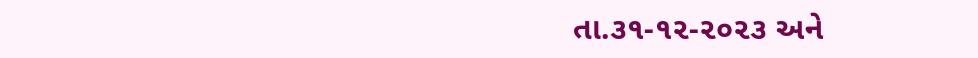તા.૩૧-૧૨-૨૦૨૩ અને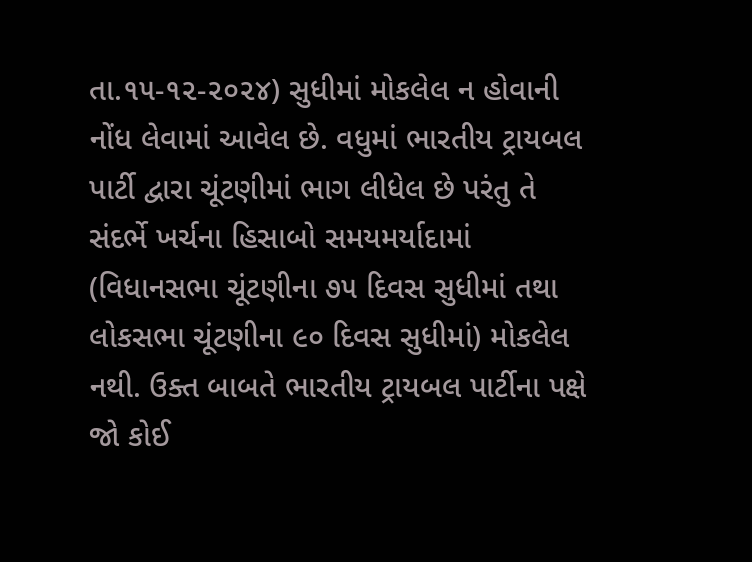તા.૧૫-૧૨-૨૦૨૪) સુધીમાં મોકલેલ ન હોવાની નોંધ લેવામાં આવેલ છે. વધુમાં ભારતીય ટ્રાયબલ પાર્ટી દ્વારા ચૂંટણીમાં ભાગ લીધેલ છે પરંતુ તે સંદર્ભે ખર્ચના હિસાબો સમયમર્યાદામાં (વિધાનસભા ચૂંટણીના ૭૫ દિવસ સુધીમાં તથા લોકસભા ચૂંટણીના ૯૦ દિવસ સુધીમાં) મોકલેલ નથી. ઉક્ત બાબતે ભારતીય ટ્રાયબલ પાર્ટીના પક્ષે જો કોઈ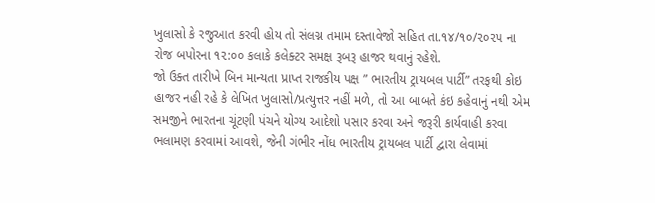ખુલાસો કે રજુઆત કરવી હોય તો સંલગ્ન તમામ દસ્તાવેજો સહિત તા.૧૪/૧૦/૨૦૨૫ ના રોજ બપોરના ૧૨:૦૦ કલાકે કલેક્ટર સમક્ષ રૂબરૂ હાજર થવાનું રહેશે.
જો ઉક્ત તારીખે બિન માન્યતા પ્રાપ્ત રાજકીય પક્ષ ” ભારતીય ટ્રાયબલ પાર્ટી” તરફથી કોઇ હાજર નહી રહે કે લેખિત ખુલાસો/પ્રત્યુત્તર નહીં મળે, તો આ બાબતે કંઇ કહેવાનું નથી એમ સમજીને ભારતના ચૂંટણી પંચને યોગ્ય આદેશો પસાર કરવા અને જરૂરી કાર્યવાહી કરવા ભલામણ કરવામાં આવશે, જેની ગંભીર નોંધ ભારતીય ટ્રાયબલ પાર્ટી દ્વારા લેવામાં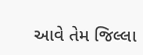આવે તેમ જિલ્લા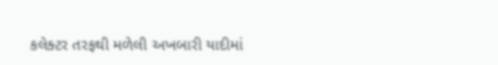કલેક્ટર તરફથી મળેલી અખબારી યાદીમાં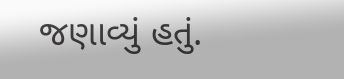જણાવ્યું હતું.